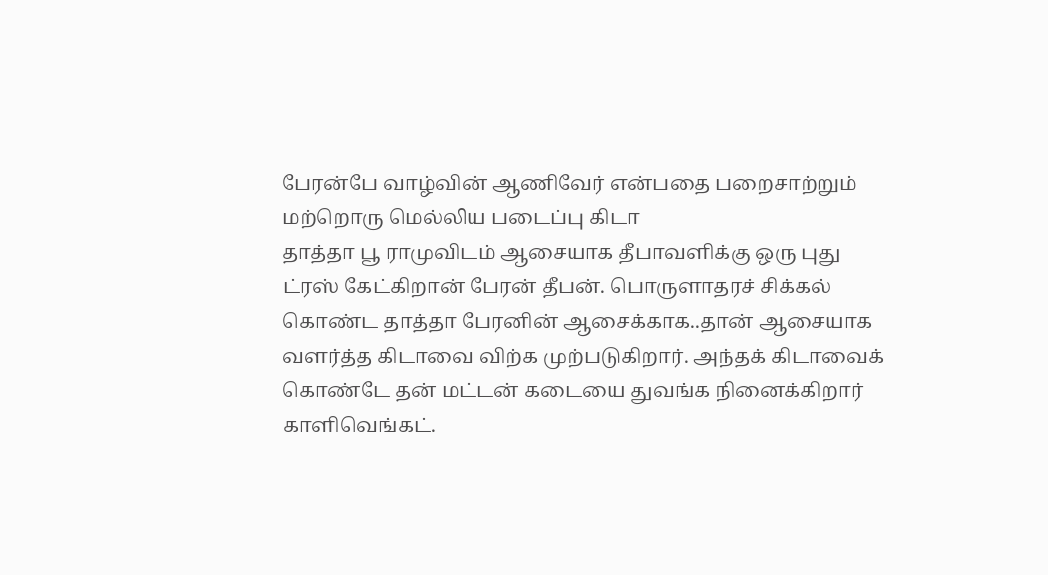பேரன்பே வாழ்வின் ஆணிவேர் என்பதை பறைசாற்றும் மற்றொரு மெல்லிய படைப்பு கிடா
தாத்தா பூ ராமுவிடம் ஆசையாக தீபாவளிக்கு ஒரு புது ட்ரஸ் கேட்கிறான் பேரன் தீபன். பொருளாதரச் சிக்கல் கொண்ட தாத்தா பேரனின் ஆசைக்காக..தான் ஆசையாக வளர்த்த கிடாவை விற்க முற்படுகிறார். அந்தக் கிடாவைக் கொண்டே தன் மட்டன் கடையை துவங்க நினைக்கிறார் காளிவெங்கட்.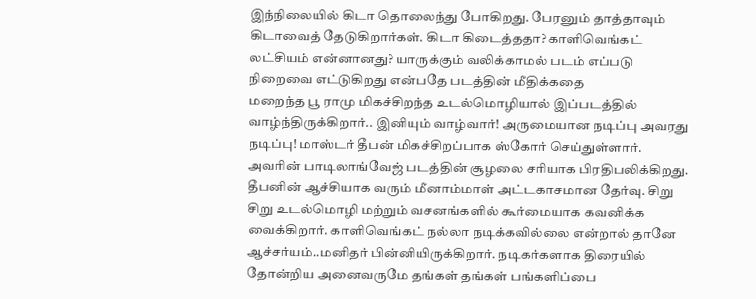இந்நிலையில் கிடா தொலைந்து போகிறது. பேரனும் தாத்தாவும் கிடாவைத் தேடுகிறார்கள். கிடா கிடைத்ததா? காளிவெங்கட் லட்சியம் என்னானது? யாருக்கும் வலிக்காமல் படம் எப்படு நிறைவை எட்டுகிறது என்பதே படத்தின் மீதிக்கதை
மறைந்த பூ ராமு மிகச்சிறந்த உடல்மொழியால் இப்படத்தில் வாழ்ந்திருக்கிறார்.. இனியும் வாழ்வார்! அருமையான நடிப்பு அவரது நடிப்பு! மாஸ்டர் தீபன் மிகச்சிறப்பாக ஸ்கோர் செய்துள்ளார். அவரின் பாடிலாங்வேஜ் படத்தின் சூழலை சரியாக பிரதிபலிக்கிறது. தீபனின் ஆச்சியாக வரும் மீனாம்மாள் அட்டகாசமான தேர்வு. சிறு சிறு உடல்மொழி மற்றும் வசனங்களில் கூர்மையாக கவனிக்க வைக்கிறார். காளிவெங்கட் நல்லா நடிக்கவில்லை என்றால் தானே ஆச்சர்யம்..மனிதர் பின்னியிருக்கிறார். நடிகர்களாக திரையில் தோன்றிய அனைவருமே தங்கள் தங்கள் பங்களிப்பை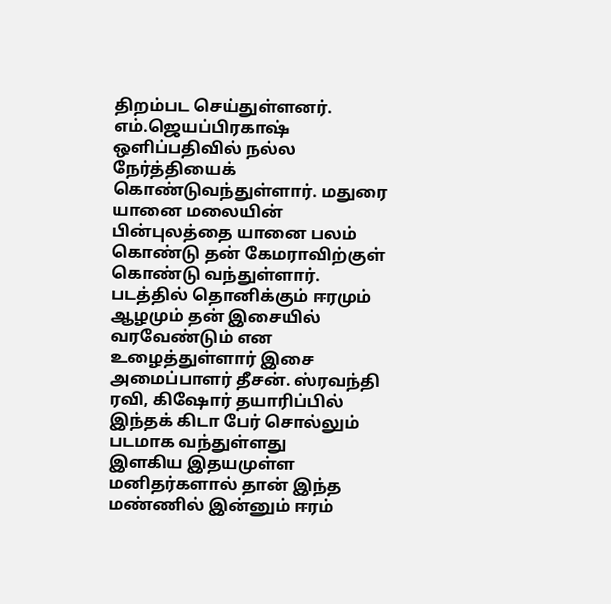திறம்பட செய்துள்ளனர்.
எம்.ஜெயப்பிரகாஷ் ஒளிப்பதிவில் நல்ல நேர்த்தியைக் கொண்டுவந்துள்ளார். மதுரை யானை மலையின் பின்புலத்தை யானை பலம் கொண்டு தன் கேமராவிற்குள் கொண்டு வந்துள்ளார். படத்தில் தொனிக்கும் ஈரமும் ஆழமும் தன் இசையில் வரவேண்டும் என உழைத்துள்ளார் இசை அமைப்பாளர் தீசன். ஸ்ரவந்தி ரவி, கிஷோர் தயாரிப்பில் இந்தக் கிடா பேர் சொல்லும் படமாக வந்துள்ளது
இளகிய இதயமுள்ள மனிதர்களால் தான் இந்த மண்ணில் இன்னும் ஈரம்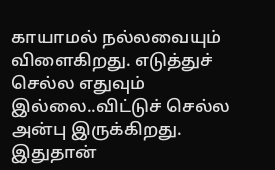காயாமல் நல்லவையும் விளைகிறது. எடுத்துச் செல்ல எதுவும் இல்லை..விட்டுச் செல்ல அன்பு இருக்கிறது. இதுதான்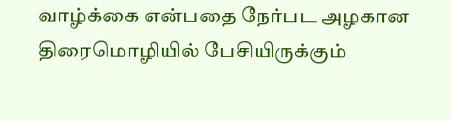வாழ்க்கை என்பதை நேர்பட அழகான திரைமொழியில் பேசியிருக்கும்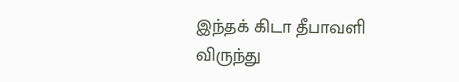இந்தக் கிடா தீபாவளி விருந்து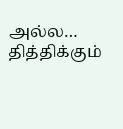அல்ல… தித்திக்கும்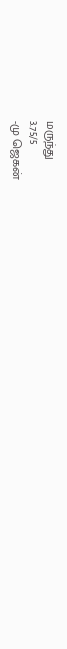மருந்து
3.75/5
-மு ஜெகன்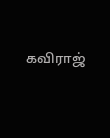கவிராஜ்